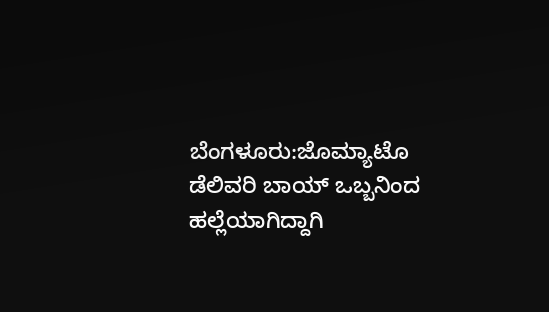ಬೆಂಗಳೂರು:ಜೊಮ್ಯಾಟೊ ಡೆಲಿವರಿ ಬಾಯ್ ಒಬ್ಬನಿಂದ ಹಲ್ಲೆಯಾಗಿದ್ದಾಗಿ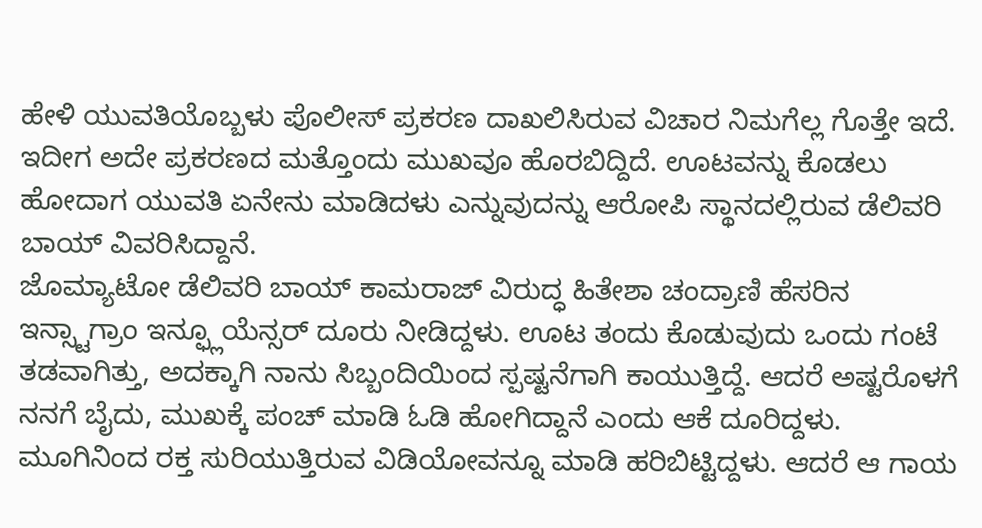ಹೇಳಿ ಯುವತಿಯೊಬ್ಬಳು ಪೊಲೀಸ್ ಪ್ರಕರಣ ದಾಖಲಿಸಿರುವ ವಿಚಾರ ನಿಮಗೆಲ್ಲ ಗೊತ್ತೇ ಇದೆ. ಇದೀಗ ಅದೇ ಪ್ರಕರಣದ ಮತ್ತೊಂದು ಮುಖವೂ ಹೊರಬಿದ್ದಿದೆ. ಊಟವನ್ನು ಕೊಡಲು ಹೋದಾಗ ಯುವತಿ ಏನೇನು ಮಾಡಿದಳು ಎನ್ನುವುದನ್ನು ಆರೋಪಿ ಸ್ಥಾನದಲ್ಲಿರುವ ಡೆಲಿವರಿ ಬಾಯ್ ವಿವರಿಸಿದ್ದಾನೆ.
ಜೊಮ್ಯಾಟೋ ಡೆಲಿವರಿ ಬಾಯ್ ಕಾಮರಾಜ್ ವಿರುದ್ಧ ಹಿತೇಶಾ ಚಂದ್ರಾಣಿ ಹೆಸರಿನ ಇನ್ಸ್ಟಾಗ್ರಾಂ ಇನ್ಫ್ಲೂಯೆನ್ಸರ್ ದೂರು ನೀಡಿದ್ದಳು. ಊಟ ತಂದು ಕೊಡುವುದು ಒಂದು ಗಂಟೆ ತಡವಾಗಿತ್ತು, ಅದಕ್ಕಾಗಿ ನಾನು ಸಿಬ್ಬಂದಿಯಿಂದ ಸ್ಪಷ್ಟನೆಗಾಗಿ ಕಾಯುತ್ತಿದ್ದೆ. ಆದರೆ ಅಷ್ಟರೊಳಗೆ ನನಗೆ ಬೈದು, ಮುಖಕ್ಕೆ ಪಂಚ್ ಮಾಡಿ ಓಡಿ ಹೋಗಿದ್ದಾನೆ ಎಂದು ಆಕೆ ದೂರಿದ್ದಳು. ಮೂಗಿನಿಂದ ರಕ್ತ ಸುರಿಯುತ್ತಿರುವ ವಿಡಿಯೋವನ್ನೂ ಮಾಡಿ ಹರಿಬಿಟ್ಟಿದ್ದಳು. ಆದರೆ ಆ ಗಾಯ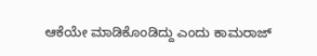ಆಕೆಯೇ ಮಾಡಿಕೊಂಡಿದ್ದು ಎಂದು ಕಾಮರಾಜ್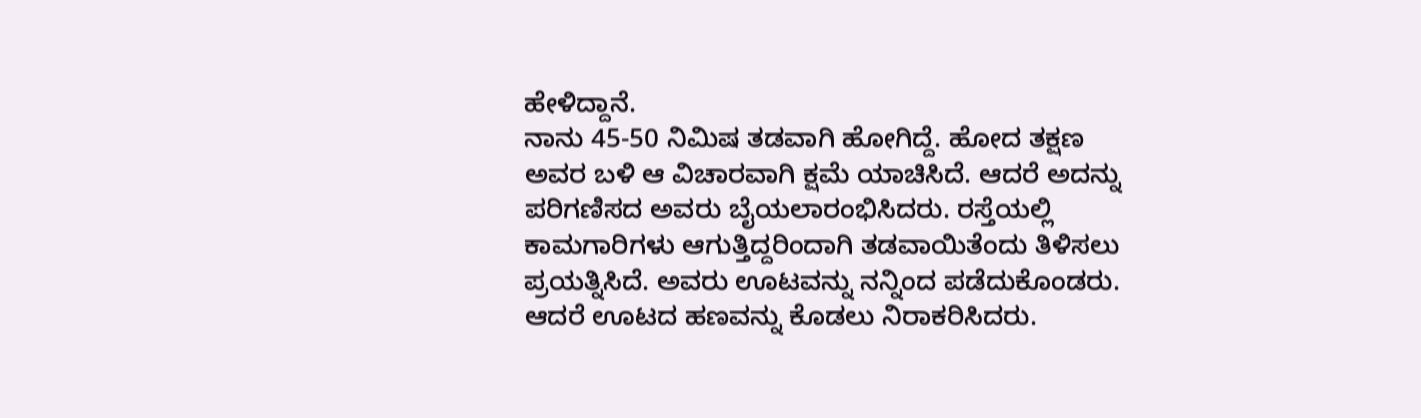ಹೇಳಿದ್ದಾನೆ.
ನಾನು 45-50 ನಿಮಿಷ ತಡವಾಗಿ ಹೋಗಿದ್ದೆ. ಹೋದ ತಕ್ಷಣ ಅವರ ಬಳಿ ಆ ವಿಚಾರವಾಗಿ ಕ್ಷಮೆ ಯಾಚಿಸಿದೆ. ಆದರೆ ಅದನ್ನು ಪರಿಗಣಿಸದ ಅವರು ಬೈಯಲಾರಂಭಿಸಿದರು. ರಸ್ತೆಯಲ್ಲಿ ಕಾಮಗಾರಿಗಳು ಆಗುತ್ತಿದ್ದರಿಂದಾಗಿ ತಡವಾಯಿತೆಂದು ತಿಳಿಸಲು ಪ್ರಯತ್ನಿಸಿದೆ. ಅವರು ಊಟವನ್ನು ನನ್ನಿಂದ ಪಡೆದುಕೊಂಡರು. ಆದರೆ ಊಟದ ಹಣವನ್ನು ಕೊಡಲು ನಿರಾಕರಿಸಿದರು.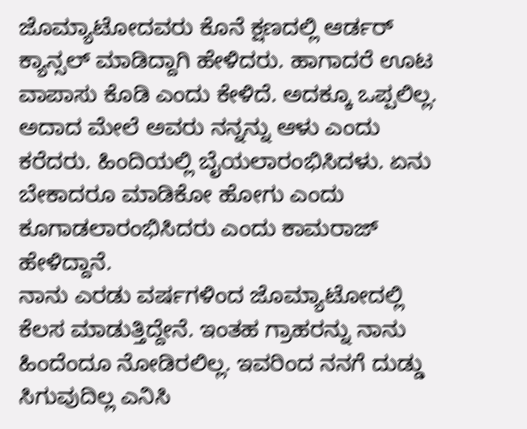ಜೊಮ್ಯಾಟೋದವರು ಕೊನೆ ಕ್ಷಣದಲ್ಲಿ ಆರ್ಡರ್ ಕ್ಯಾನ್ಸಲ್ ಮಾಡಿದ್ದಾಗಿ ಹೇಳಿದರು. ಹಾಗಾದರೆ ಊಟ ವಾಪಾಸು ಕೊಡಿ ಎಂದು ಕೇಳಿದೆ. ಅದಕ್ಕೂ ಒಪ್ಪಲಿಲ್ಲ. ಅದಾದ ಮೇಲೆ ಅವರು ನನ್ನನ್ನು ಆಳು ಎಂದು ಕರೆದರು. ಹಿಂದಿಯಲ್ಲಿ ಬೈಯಲಾರಂಭಿಸಿದಳು. ಏನು ಬೇಕಾದರೂ ಮಾಡಿಕೋ ಹೋಗು ಎಂದು ಕೂಗಾಡಲಾರಂಭಿಸಿದರು ಎಂದು ಕಾಮರಾಜ್ ಹೇಳಿದ್ದಾನೆ.
ನಾನು ಎರಡು ವರ್ಷಗಳಿಂದ ಜೊಮ್ಯಾಟೋದಲ್ಲಿ ಕೆಲಸ ಮಾಡುತ್ತಿದ್ದೇನೆ. ಇಂತಹ ಗ್ರಾಹರನ್ನು ನಾನು ಹಿಂದೆಂದೂ ನೋಡಿರಲಿಲ್ಲ. ಇವರಿಂದ ನನಗೆ ದುಡ್ಡು ಸಿಗುವುದಿಲ್ಲ ಎನಿಸಿ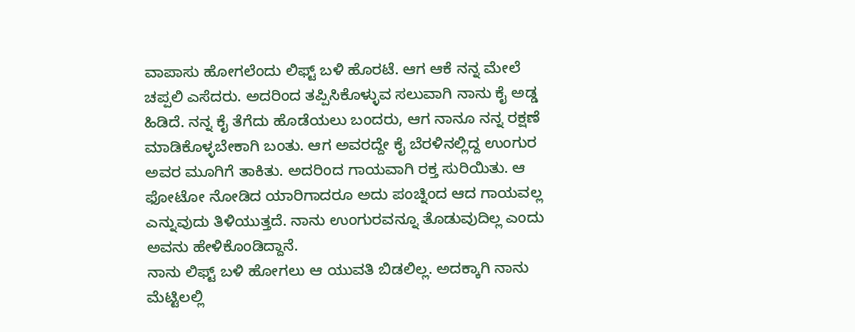ವಾಪಾಸು ಹೋಗಲೆಂದು ಲಿಫ್ಟ್ ಬಳಿ ಹೊರಟೆ. ಆಗ ಆಕೆ ನನ್ನ ಮೇಲೆ ಚಪ್ಪಲಿ ಎಸೆದರು. ಅದರಿಂದ ತಪ್ಪಿಸಿಕೊಳ್ಳುವ ಸಲುವಾಗಿ ನಾನು ಕೈ ಅಡ್ಡ ಹಿಡಿದೆ. ನನ್ನ ಕೈ ತೆಗೆದು ಹೊಡೆಯಲು ಬಂದರು, ಆಗ ನಾನೂ ನನ್ನ ರಕ್ಷಣೆ ಮಾಡಿಕೊಳ್ಳಬೇಕಾಗಿ ಬಂತು. ಆಗ ಅವರದ್ದೇ ಕೈ ಬೆರಳಿನಲ್ಲಿದ್ದ ಉಂಗುರ ಅವರ ಮೂಗಿಗೆ ತಾಕಿತು. ಅದರಿಂದ ಗಾಯವಾಗಿ ರಕ್ತ ಸುರಿಯಿತು. ಆ ಫೋಟೋ ನೋಡಿದ ಯಾರಿಗಾದರೂ ಅದು ಪಂಚ್ನಿಂದ ಆದ ಗಾಯವಲ್ಲ ಎನ್ನುವುದು ತಿಳಿಯುತ್ತದೆ. ನಾನು ಉಂಗುರವನ್ನೂ ತೊಡುವುದಿಲ್ಲ ಎಂದು ಅವನು ಹೇಳಿಕೊಂಡಿದ್ದಾನೆ.
ನಾನು ಲಿಫ್ಟ್ ಬಳಿ ಹೋಗಲು ಆ ಯುವತಿ ಬಿಡಲಿಲ್ಲ. ಅದಕ್ಕಾಗಿ ನಾನು ಮೆಟ್ಟಿಲಲ್ಲಿ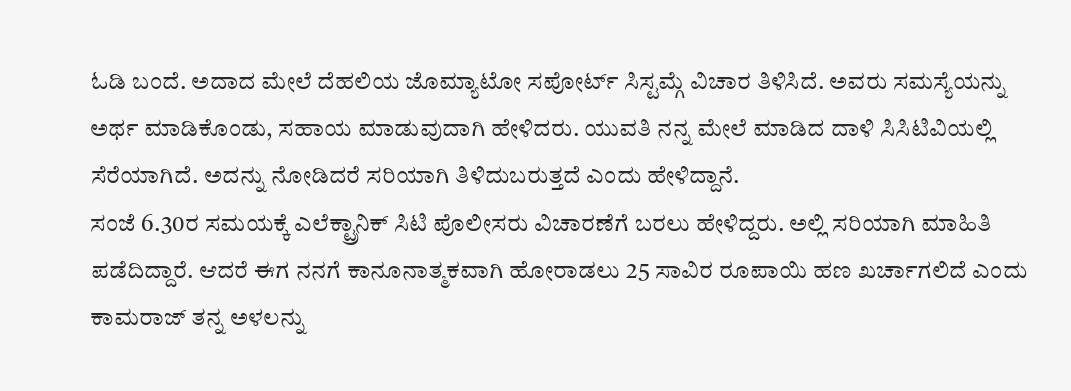ಓಡಿ ಬಂದೆ. ಅದಾದ ಮೇಲೆ ದೆಹಲಿಯ ಜೊಮ್ಯಾಟೋ ಸಪೋರ್ಟ್ ಸಿಸ್ಟಮ್ಗೆ ವಿಚಾರ ತಿಳಿಸಿದೆ. ಅವರು ಸಮಸ್ಯೆಯನ್ನು ಅರ್ಥ ಮಾಡಿಕೊಂಡು, ಸಹಾಯ ಮಾಡುವುದಾಗಿ ಹೇಳಿದರು. ಯುವತಿ ನನ್ನ ಮೇಲೆ ಮಾಡಿದ ದಾಳಿ ಸಿಸಿಟಿವಿಯಲ್ಲಿ ಸೆರೆಯಾಗಿದೆ. ಅದನ್ನು ನೋಡಿದರೆ ಸರಿಯಾಗಿ ತಿಳಿದುಬರುತ್ತದೆ ಎಂದು ಹೇಳಿದ್ದಾನೆ.
ಸಂಜೆ 6.30ರ ಸಮಯಕ್ಕೆ ಎಲೆಕ್ಟ್ರಾನಿಕ್ ಸಿಟಿ ಪೊಲೀಸರು ವಿಚಾರಣೆಗೆ ಬರಲು ಹೇಳಿದ್ದರು. ಅಲ್ಲಿ ಸರಿಯಾಗಿ ಮಾಹಿತಿ ಪಡೆದಿದ್ದಾರೆ. ಆದರೆ ಈಗ ನನಗೆ ಕಾನೂನಾತ್ಮಕವಾಗಿ ಹೋರಾಡಲು 25 ಸಾವಿರ ರೂಪಾಯಿ ಹಣ ಖರ್ಚಾಗಲಿದೆ ಎಂದು ಕಾಮರಾಜ್ ತನ್ನ ಅಳಲನ್ನು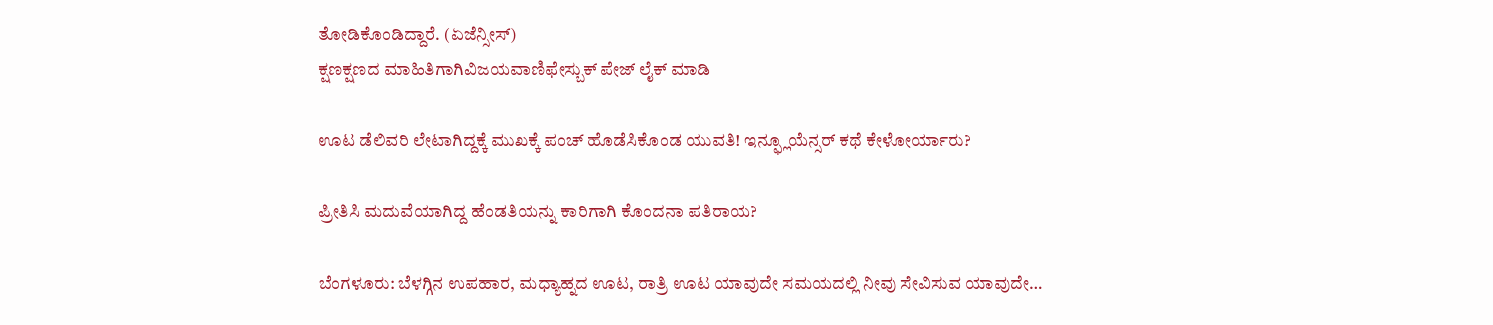ತೋಡಿಕೊಂಡಿದ್ದಾರೆ. (ಏಜೆನ್ಸೀಸ್)
ಕ್ಷಣಕ್ಷಣದ ಮಾಹಿತಿಗಾಗಿವಿಜಯವಾಣಿಫೇಸ್ಬುಕ್ ಪೇಜ್ ಲೈಕ್ ಮಾಡಿ

ಊಟ ಡೆಲಿವರಿ ಲೇಟಾಗಿದ್ದಕ್ಕೆ ಮುಖಕ್ಕೆ ಪಂಚ್ ಹೊಡೆಸಿಕೊಂಡ ಯುವತಿ! ಇನ್ಫ್ಲೂಯೆನ್ಸರ್ ಕಥೆ ಕೇಳೋರ್ಯಾರು?

ಪ್ರೀತಿಸಿ ಮದುವೆಯಾಗಿದ್ದ ಹೆಂಡತಿಯನ್ನು ಕಾರಿಗಾಗಿ ಕೊಂದನಾ ಪತಿರಾಯ?

ಬೆಂಗಳೂರು: ಬೆಳಗ್ಗಿನ ಉಪಹಾರ, ಮಧ್ಯಾಹ್ನದ ಊಟ, ರಾತ್ರಿ ಊಟ ಯಾವುದೇ ಸಮಯದಲ್ಲಿ ನೀವು ಸೇವಿಸುವ ಯಾವುದೇ…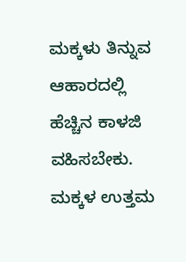ಮಕ್ಕಳು ತಿನ್ನುವ ಆಹಾರದಲ್ಲಿ ಹೆಚ್ಚಿನ ಕಾಳಜಿ ವಹಿಸಬೇಕು. ಮಕ್ಕಳ ಉತ್ತಮ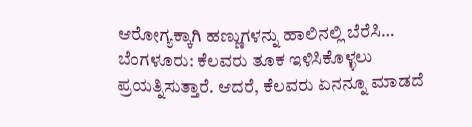ಆರೋಗ್ಯಕ್ಕಾಗಿ ಹಣ್ಣುಗಳನ್ನು ಹಾಲಿನಲ್ಲಿ ಬೆರೆಸಿ…
ಬೆಂಗಳೂರು: ಕೆಲವರು ತೂಕ ಇಳಿಸಿಕೊಳ್ಳಲು ಪ್ರಯತ್ನಿಸುತ್ತಾರೆ. ಆದರೆ, ಕೆಲವರು ಏನನ್ನೂ ಮಾಡದೆ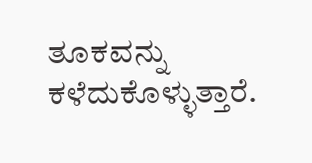ತೂಕವನ್ನು ಕಳೆದುಕೊಳ್ಳುತ್ತಾರೆ.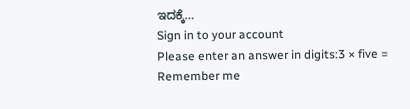ಇದಕ್ಕೆ…
Sign in to your account
Please enter an answer in digits:3 × five =
Remember me